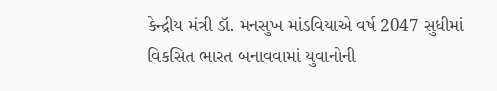કેન્દ્રીય મંત્રી ડૉ. મનસુખ માંડવિયાએ વર્ષ 2047 સુધીમાં વિકસિત ભારત બનાવવામાં યુવાનોની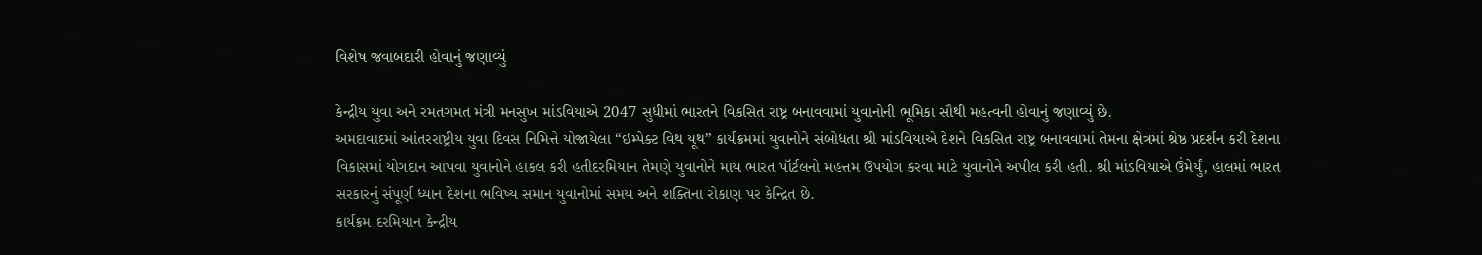વિશેષ જવાબદારી હોવાનું જણાવ્યું

કેન્દ્રીય યુવા અને રમતગમત મંત્રી મનસુખ માંડવિયાએ 2047 સુધીમાં ભારતને વિકસિત રાષ્ટ્ર બનાવવામાં યુવાનોની ભૂમિકા સૌથી મહત્વની હોવાનું જણાવ્યું છે.
અમદાવાદમાં આંતરરાષ્ટ્રીય યુવા દિવસ નિમિત્તે યોજાયેલા “ઇમ્પેક્ટ વિથ યૂથ” કાર્યક્રમમાં યુવાનોને સંબોધતા શ્રી માંડવિયાએ દેશને વિકસિત રાષ્ટ્ર બનાવવામાં તેમના ક્ષેત્રમાં શ્રેષ્ઠ પ્રદર્શન કરી દેશના વિકાસમાં યોગદાન આપવા યુવાનોને હાકલ કરી હતીદરમિયાન તેમણે યુવાનોને માય ભારત પૉર્ટલનો મહત્તમ ઉપયોગ કરવા માટે યુવાનોને અપીલ કરી હતી. શ્રી માંડવિયાએ ઉંમેર્યું, હાલમાં ભારત સરકારનું સંપૂર્ણ ધ્યાન દેશના ભવિષ્ય સમાન યુવાનોમાં સમય અને શક્તિના રોકાણ પર કેન્દ્રિત છે.
કાર્યક્રમ દરમિયાન કેન્દ્રીય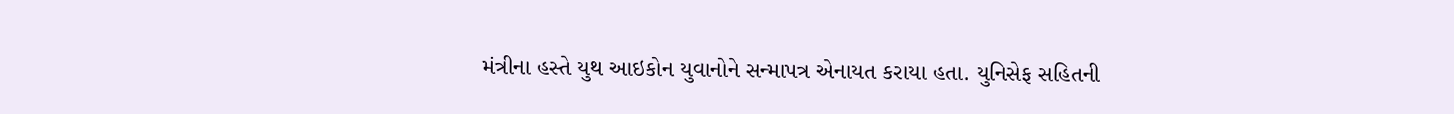મંત્રીના હસ્તે યુથ આઇકોન યુવાનોને સન્માપત્ર એનાયત કરાયા હતા. યુનિસેફ સહિતની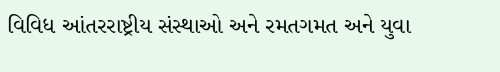વિવિધ આંતરરાષ્ટ્રીય સંસ્થાઓ અને રમતગમત અને યુવા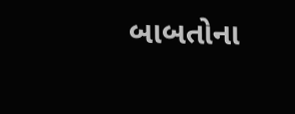બાબતોના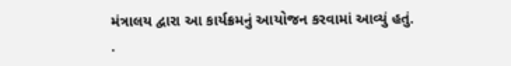મંત્રાલય દ્વારા આ કાર્યક્રમનું આયોજન કરવામાં આવ્યું હતું.
.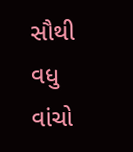સૌથી વધુ વાંચો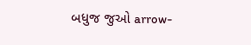બધુજ જુઓ arrow-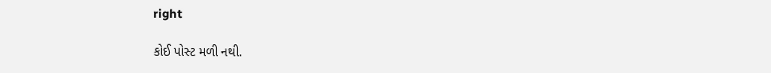right

કોઈ પોસ્ટ મળી નથી.